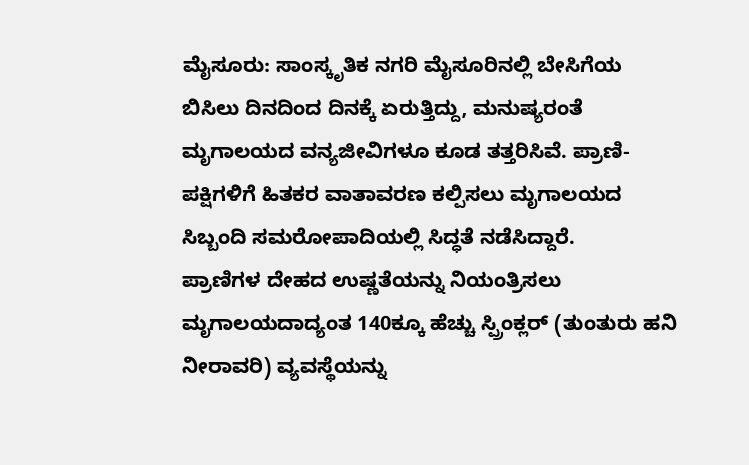ಮೈಸೂರು: ಸಾಂಸ್ಕೃತಿಕ ನಗರಿ ಮೈಸೂರಿನಲ್ಲಿ ಬೇಸಿಗೆಯ ಬಿಸಿಲು ದಿನದಿಂದ ದಿನಕ್ಕೆ ಏರುತ್ತಿದ್ದು, ಮನುಷ್ಯರಂತೆ ಮೃಗಾಲಯದ ವನ್ಯಜೀವಿಗಳೂ ಕೂಡ ತತ್ತರಿಸಿವೆ. ಪ್ರಾಣಿ-ಪಕ್ಷಿಗಳಿಗೆ ಹಿತಕರ ವಾತಾವರಣ ಕಲ್ಪಿಸಲು ಮೃಗಾಲಯದ ಸಿಬ್ಬಂದಿ ಸಮರೋಪಾದಿಯಲ್ಲಿ ಸಿದ್ಧತೆ ನಡೆಸಿದ್ದಾರೆ.
ಪ್ರಾಣಿಗಳ ದೇಹದ ಉಷ್ಣತೆಯನ್ನು ನಿಯಂತ್ರಿಸಲು ಮೃಗಾಲಯದಾದ್ಯಂತ 140ಕ್ಕೂ ಹೆಚ್ಚು ಸ್ಪ್ರಿಂಕ್ಲರ್ (ತುಂತುರು ಹನಿ ನೀರಾವರಿ) ವ್ಯವಸ್ಥೆಯನ್ನು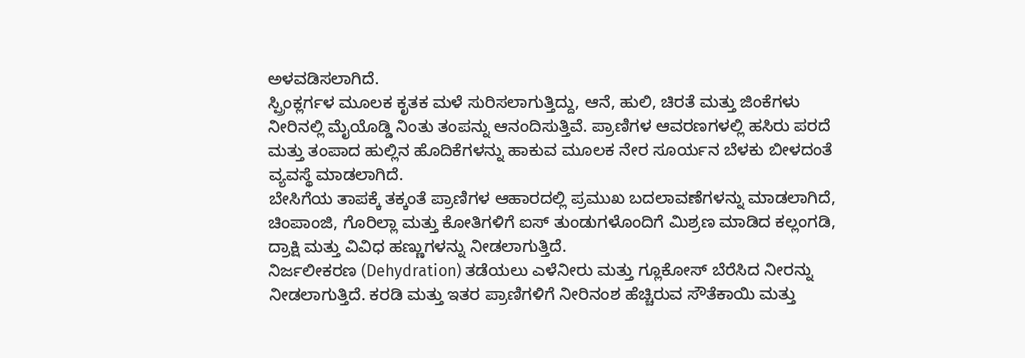ಅಳವಡಿಸಲಾಗಿದೆ.
ಸ್ಪ್ರಿಂಕ್ಲರ್ಗಳ ಮೂಲಕ ಕೃತಕ ಮಳೆ ಸುರಿಸಲಾಗುತ್ತಿದ್ದು, ಆನೆ, ಹುಲಿ, ಚಿರತೆ ಮತ್ತು ಜಿಂಕೆಗಳು ನೀರಿನಲ್ಲಿ ಮೈಯೊಡ್ಡಿ ನಿಂತು ತಂಪನ್ನು ಆನಂದಿಸುತ್ತಿವೆ. ಪ್ರಾಣಿಗಳ ಆವರಣಗಳಲ್ಲಿ ಹಸಿರು ಪರದೆ ಮತ್ತು ತಂಪಾದ ಹುಲ್ಲಿನ ಹೊದಿಕೆಗಳನ್ನು ಹಾಕುವ ಮೂಲಕ ನೇರ ಸೂರ್ಯನ ಬೆಳಕು ಬೀಳದಂತೆ ವ್ಯವಸ್ಥೆ ಮಾಡಲಾಗಿದೆ.
ಬೇಸಿಗೆಯ ತಾಪಕ್ಕೆ ತಕ್ಕಂತೆ ಪ್ರಾಣಿಗಳ ಆಹಾರದಲ್ಲಿ ಪ್ರಮುಖ ಬದಲಾವಣೆಗಳನ್ನು ಮಾಡಲಾಗಿದೆ, ಚಿಂಪಾಂಜಿ, ಗೊರಿಲ್ಲಾ ಮತ್ತು ಕೋತಿಗಳಿಗೆ ಐಸ್ ತುಂಡುಗಳೊಂದಿಗೆ ಮಿಶ್ರಣ ಮಾಡಿದ ಕಲ್ಲಂಗಡಿ, ದ್ರಾಕ್ಷಿ ಮತ್ತು ವಿವಿಧ ಹಣ್ಣುಗಳನ್ನು ನೀಡಲಾಗುತ್ತಿದೆ.
ನಿರ್ಜಲೀಕರಣ (Dehydration) ತಡೆಯಲು ಎಳೆನೀರು ಮತ್ತು ಗ್ಲೂಕೋಸ್ ಬೆರೆಸಿದ ನೀರನ್ನು ನೀಡಲಾಗುತ್ತಿದೆ. ಕರಡಿ ಮತ್ತು ಇತರ ಪ್ರಾಣಿಗಳಿಗೆ ನೀರಿನಂಶ ಹೆಚ್ಚಿರುವ ಸೌತೆಕಾಯಿ ಮತ್ತು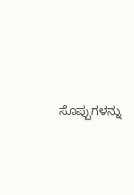ಸೊಪ್ಪುಗಳನ್ನು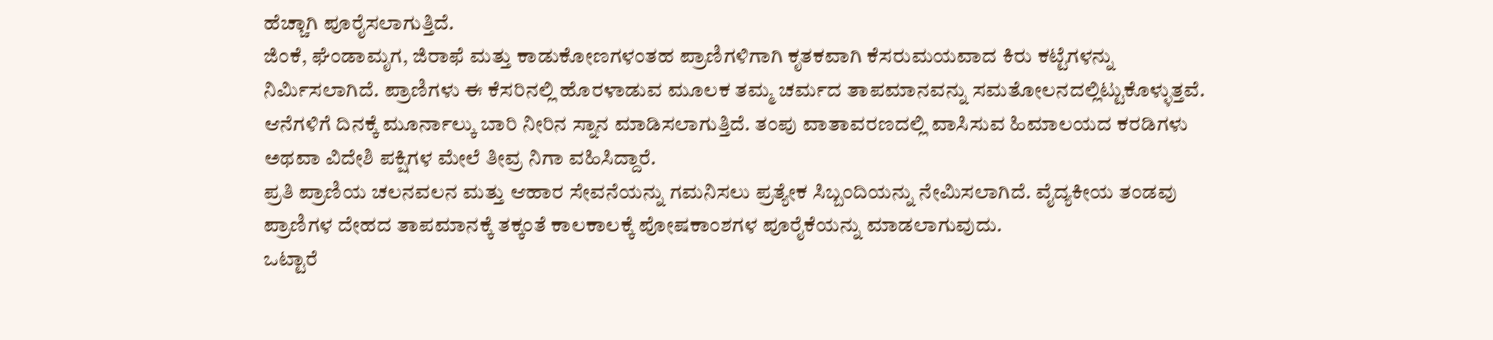ಹೆಚ್ಚಾಗಿ ಪೂರೈಸಲಾಗುತ್ತಿದೆ.
ಜಿಂಕೆ, ಘೆಂಡಾಮೃಗ, ಜಿರಾಫೆ ಮತ್ತು ಕಾಡುಕೋಣಗಳಂತಹ ಪ್ರಾಣಿಗಳಿಗಾಗಿ ಕೃತಕವಾಗಿ ಕೆಸರುಮಯವಾದ ಕಿರು ಕಟ್ಟೆಗಳನ್ನು ನಿರ್ಮಿಸಲಾಗಿದೆ. ಪ್ರಾಣಿಗಳು ಈ ಕೆಸರಿನಲ್ಲಿ ಹೊರಳಾಡುವ ಮೂಲಕ ತಮ್ಮ ಚರ್ಮದ ತಾಪಮಾನವನ್ನು ಸಮತೋಲನದಲ್ಲಿಟ್ಟುಕೊಳ್ಳುತ್ತವೆ. ಆನೆಗಳಿಗೆ ದಿನಕ್ಕೆ ಮೂರ್ನಾಲ್ಕು ಬಾರಿ ನೀರಿನ ಸ್ನಾನ ಮಾಡಿಸಲಾಗುತ್ತಿದೆ. ತಂಪು ವಾತಾವರಣದಲ್ಲಿ ವಾಸಿಸುವ ಹಿಮಾಲಯದ ಕರಡಿಗಳು ಅಥವಾ ವಿದೇಶಿ ಪಕ್ಷಿಗಳ ಮೇಲೆ ತೀವ್ರ ನಿಗಾ ವಹಿಸಿದ್ದಾರೆ.
ಪ್ರತಿ ಪ್ರಾಣಿಯ ಚಲನವಲನ ಮತ್ತು ಆಹಾರ ಸೇವನೆಯನ್ನು ಗಮನಿಸಲು ಪ್ರತ್ಯೇಕ ಸಿಬ್ಬಂದಿಯನ್ನು ನೇಮಿಸಲಾಗಿದೆ. ವೈದ್ಯಕೀಯ ತಂಡವು ಪ್ರಾಣಿಗಳ ದೇಹದ ತಾಪಮಾನಕ್ಕೆ ತಕ್ಕಂತೆ ಕಾಲಕಾಲಕ್ಕೆ ಪೋಷಕಾಂಶಗಳ ಪೂರೈಕೆಯನ್ನು ಮಾಡಲಾಗುವುದು.
ಒಟ್ಟಾರೆ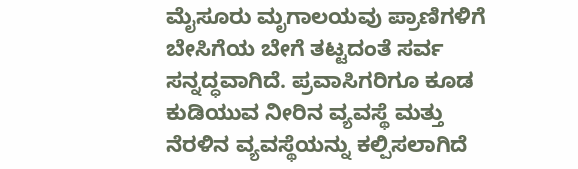ಮೈಸೂರು ಮೃಗಾಲಯವು ಪ್ರಾಣಿಗಳಿಗೆ ಬೇಸಿಗೆಯ ಬೇಗೆ ತಟ್ಟದಂತೆ ಸರ್ವ ಸನ್ನದ್ಧವಾಗಿದೆ. ಪ್ರವಾಸಿಗರಿಗೂ ಕೂಡ ಕುಡಿಯುವ ನೀರಿನ ವ್ಯವಸ್ಥೆ ಮತ್ತು ನೆರಳಿನ ವ್ಯವಸ್ಥೆಯನ್ನು ಕಲ್ಪಿಸಲಾಗಿದೆ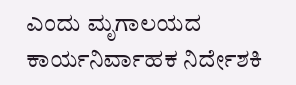ಎಂದು ಮೃಗಾಲಯದ ಕಾರ್ಯನಿರ್ವಾಹಕ ನಿರ್ದೇಶಕಿ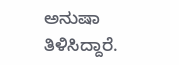ಅನುಷಾ ತಿಳಿಸಿದ್ದಾರೆ.